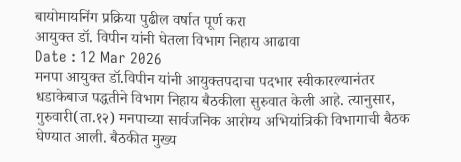बायोमायनिंग प्रक्रिया पुढील वर्षात पूर्ण करा
आयुक्त डॉ. विपीन यांनी घेतला विभाग निहाय आढावा
Date : 12 Mar 2026
मनपा आयुक्त डॉ.विपीन यांनी आयुक्तपदाचा पदभार स्वीकारल्यानंतर धडाकेबाज पद्धतीने विभाग निहाय बैठकीला सुरुवात केली आहे. त्यानुसार, गुरुवारी(ता.१२) मनपाच्या सार्वजनिक आरोग्य अभियांत्रिकी विभागाची बैठक घेण्यात आली. बैठकीत मुख्य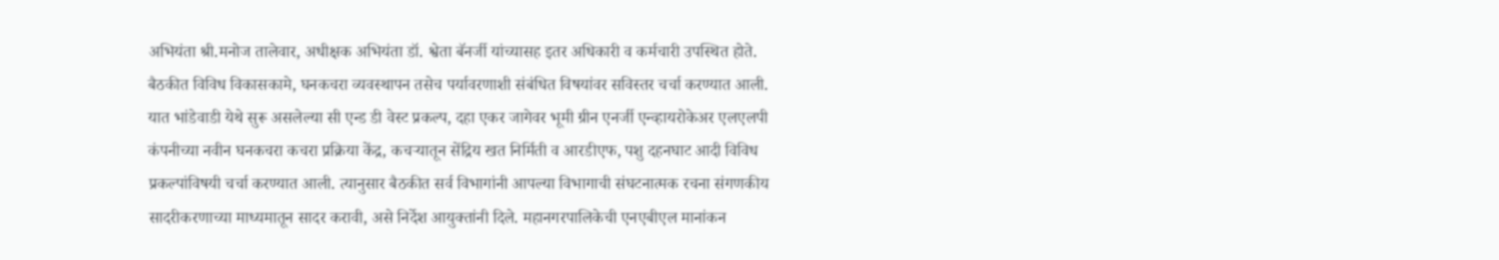अभियंता श्री.मनोज तालेवार, अधीक्षक अभियंता डॉ. श्वेता बॅनर्जी यांच्यासह इतर अधिकारी व कर्मचारी उपस्थित होते.
बैठकीत विविध विकासकामे, घनकचरा व्यवस्थापन तसेच पर्यावरणाशी संबंधित विषयांवर सविस्तर चर्चा करण्यात आली. यात भांडेवाडी येथे सुरू असलेल्या सी एन्ड डी वेस्ट प्रकल्प, दहा एकर जागेवर भूमी ग्रीन एनर्जी एन्व्हायरोकेअर एलएलपी कंपनीच्या नवीन घनकचरा कचरा प्रक्रिया केंद्र, कचऱ्यातून सेंद्रिय खत निर्मिती व आरडीएफ, पशु दहनघाट आदी विविध प्रकल्पांविषयी चर्चा करण्यात आली. त्यानुसार बैठकीत सर्व विभागांनी आपल्या विभागाची संघटनात्मक रचना संगणकीय सादरीकरणाच्या माध्यमातून सादर करावी, असे निर्देश आयुक्तांनी दिले. महानगरपालिकेची एनएबीएल मानांकन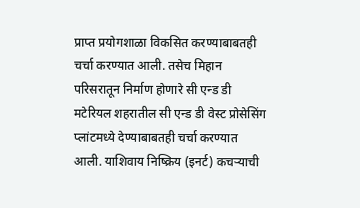प्राप्त प्रयोगशाळा विकसित करण्याबाबतही चर्चा करण्यात आली. तसेच मिहान परिसरातून निर्माण होणारे सी एन्ड डी मटेरियल शहरातील सी एन्ड डी वेस्ट प्रोसेसिंग प्लांटमध्ये देण्याबाबतही चर्चा करण्यात आली. याशिवाय निष्क्रिय (इनर्ट) कचऱ्याची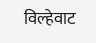विल्हेवाट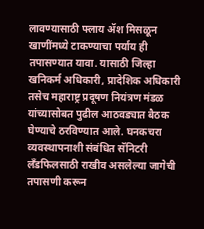लावण्यासाठी फ्लाय ॲश मिसळून खाणींमध्ये टाकण्याचा पर्याय ही तपासण्यात यावा. यासाठी जिल्हा खनिकर्म अधिकारी, प्रादेशिक अधिकारी तसेच महाराष्ट्र प्रदूषण नियंत्रण मंडळ यांच्यासोबत पुढील आठवड्यात बैठक घेण्याचे ठरविण्यात आले. घनकचरा व्यवस्थापनाशी संबंधित सॅनिटरी लँडफिलसाठी राखीव असलेल्या जागेची तपासणी करून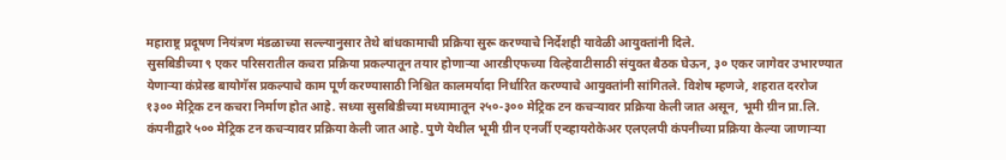महाराष्ट्र प्रदूषण नियंत्रण मंडळाच्या सल्ल्यानुसार तेथे बांधकामाची प्रक्रिया सुरू करण्याचे निर्देशही यावेळी आयुक्तांनी दिले.
सुसबिडीच्या ९ एकर परिसरातील कचरा प्रक्रिया प्रकल्पातून तयार होणाऱ्या आरडीएफच्या विल्हेवाटीसाठी संयुक्त बैठक घेऊन, ३० एकर जागेवर उभारण्यात येणाऱ्या कंप्रेस्ड बायोगॅस प्रकल्पाचे काम पूर्ण करण्यासाठी निश्चित कालमर्यादा निर्धारित करण्याचे आयुक्तांनी सांगितले. विशेष म्हणजे, शहरात दररोज १३०० मेट्रिक टन कचरा निर्माण होत आहे. सध्या सुसबिडीच्या मध्यामातून २५०-३०० मेट्रिक टन कचऱ्यावर प्रक्रिया केली जात असून, भूमी ग्रीन प्रा.लि. कंपनीद्वारे ५०० मेट्रिक टन कचऱ्यावर प्रक्रिया केली जात आहे. पुणे येथील भूमी ग्रीन एनर्जी एन्व्हायरोकेअर एलएलपी कंपनीच्या प्रक्रिया केल्या जाणाऱ्या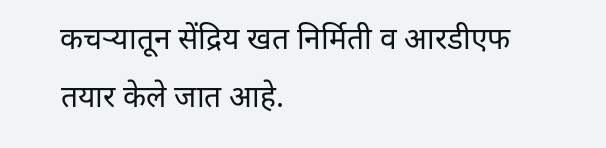कचऱ्यातून सेंद्रिय खत निर्मिती व आरडीएफ तयार केले जात आहे.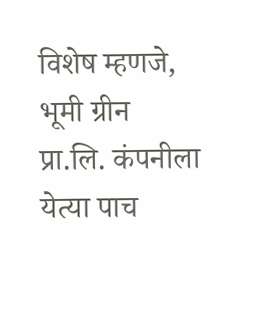विशेष म्हणजे, भूमी ग्रीन प्रा.लि. कंपनीला येत्या पाच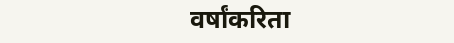वर्षांकरिता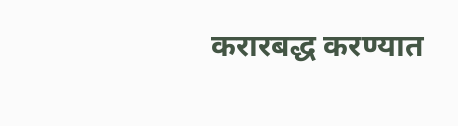करारबद्ध करण्यात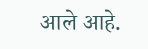आले आहे.